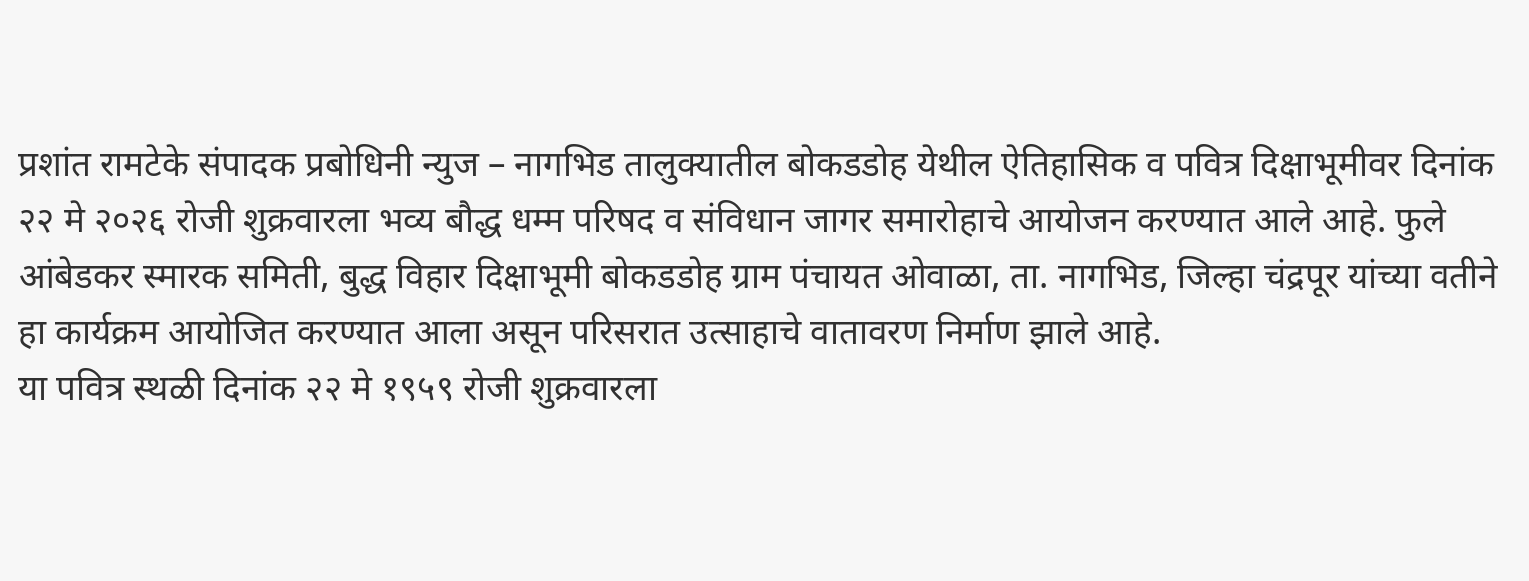प्रशांत रामटेके संपादक प्रबोधिनी न्युज – नागभिड तालुक्यातील बोकडडोह येथील ऐतिहासिक व पवित्र दिक्षाभूमीवर दिनांक २२ मे २०२६ रोजी शुक्रवारला भव्य बौद्ध धम्म परिषद व संविधान जागर समारोहाचे आयोजन करण्यात आले आहे. फुले आंबेडकर स्मारक समिती, बुद्ध विहार दिक्षाभूमी बोकडडोह ग्राम पंचायत ओवाळा, ता. नागभिड, जिल्हा चंद्रपूर यांच्या वतीने हा कार्यक्रम आयोजित करण्यात आला असून परिसरात उत्साहाचे वातावरण निर्माण झाले आहे.
या पवित्र स्थळी दिनांक २२ मे १९५९ रोजी शुक्रवारला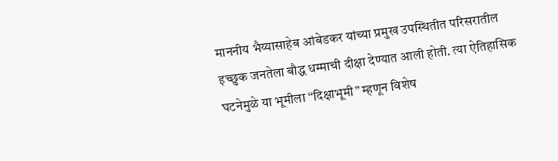माननीय भैय्यासाहेब आंबेडकर यांच्या प्रमुख उपस्थितीत परिसरातील इच्छुक जनतेला बौद्ध धम्माची दीक्षा देण्यात आली होती. त्या ऐतिहासिक घटनेमुळे या भूमीला “दिक्षाभूमी” म्हणून विशेष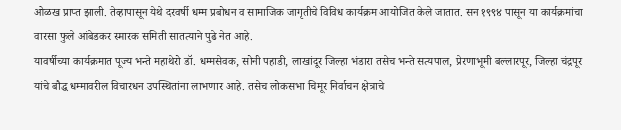ओळख प्राप्त झाली. तेव्हापासून येथे दरवर्षी धम्म प्रबोधन व सामाजिक जागृतीचे विविध कार्यक्रम आयोजित केले जातात. सन १९९४ पासून या कार्यक्रमांचा वारसा फुले आंबेडकर स्मारक समिती सातत्याने पुढे नेत आहे.
यावर्षीच्या कार्यक्रमात पूज्य भन्ते महाथेरो डॉ. धम्मसेवक, सोनी पहाडी, लाखांदूर जिल्हा भंडारा तसेच भन्ते सत्यपाल, प्रेरणाभूमी बल्लारपूर, जिल्हा चंद्रपूर यांचे बौद्ध धम्मावरील विचारधन उपस्थितांना लाभणार आहे. तसेच लोकसभा चिमूर निर्वाचन क्षेत्राचे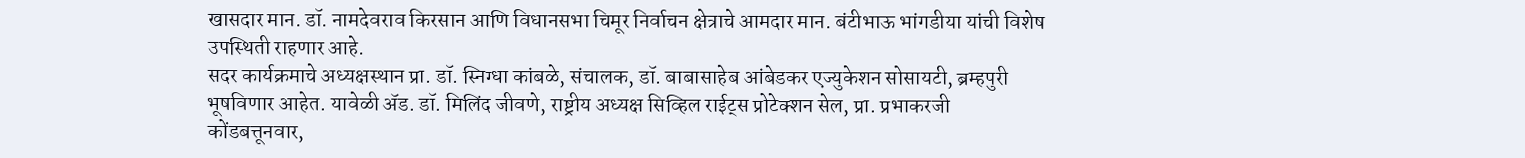खासदार मान. डॉ. नामदेवराव किरसान आणि विधानसभा चिमूर निर्वाचन क्षेत्राचे आमदार मान. बंटीभाऊ भांगडीया यांची विशेष उपस्थिती राहणार आहे.
सदर कार्यक्रमाचे अध्यक्षस्थान प्रा. डॉ. स्निग्धा कांबळे, संचालक, डॉ. बाबासाहेब आंबेडकर एज्युकेशन सोसायटी, ब्रम्हपुरी भूषविणार आहेत. यावेळी ॲड. डॉ. मिलिंद जीवणे, राष्ट्रीय अध्यक्ष सिव्हिल राईट्स प्रोटेक्शन सेल, प्रा. प्रभाकरजी कोंडबत्तूनवार,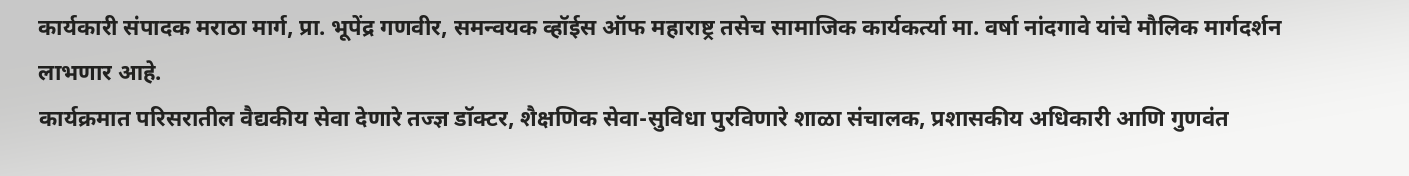कार्यकारी संपादक मराठा मार्ग, प्रा. भूपेंद्र गणवीर, समन्वयक व्हॉईस ऑफ महाराष्ट्र तसेच सामाजिक कार्यकर्त्या मा. वर्षा नांदगावे यांचे मौलिक मार्गदर्शन लाभणार आहे.
कार्यक्रमात परिसरातील वैद्यकीय सेवा देणारे तज्ज्ञ डॉक्टर, शैक्षणिक सेवा-सुविधा पुरविणारे शाळा संचालक, प्रशासकीय अधिकारी आणि गुणवंत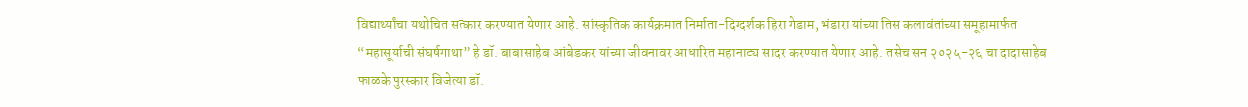विद्यार्थ्यांचा यथोचित सत्कार करण्यात येणार आहे. सांस्कृतिक कार्यक्रमात निर्माता-दिग्दर्शक हिरा गेडाम, भंडारा यांच्या तिस कलावंतांच्या समूहामार्फत “महासूर्याची संघर्षगाथा” हे डॉ. बाबासाहेब आंबेडकर यांच्या जीवनावर आधारित महानाट्य सादर करण्यात येणार आहे. तसेच सन २०२५-२६ चा दादासाहेब फाळके पुरस्कार विजेत्या डॉ.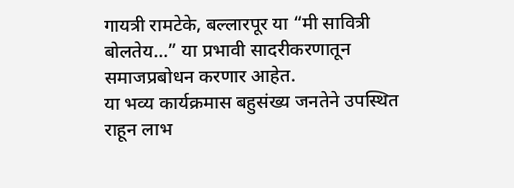गायत्री रामटेके, बल्लारपूर या “मी सावित्री बोलतेय…” या प्रभावी सादरीकरणातून समाजप्रबोधन करणार आहेत.
या भव्य कार्यक्रमास बहुसंख्य जनतेने उपस्थित राहून लाभ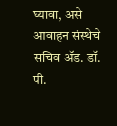घ्यावा, असे आवाहन संस्थेचे सचिव ॲड. डॉ. पी.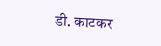डी. काटकर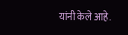यांनी केले आहे.